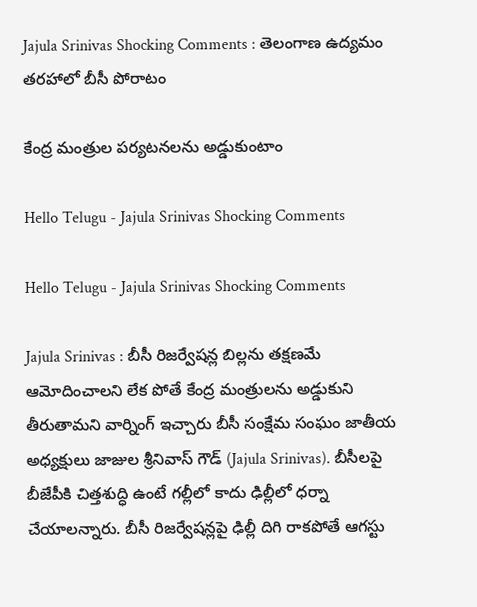Jajula Srinivas Shocking Comments : తెలంగాణ ఉద్య‌మం త‌ర‌హాలో బీసీ పోరాటం

కేంద్ర మంత్రుల ప‌ర్య‌ట‌నల‌ను అడ్డుకుంటాం

Hello Telugu - Jajula Srinivas Shocking Comments

Hello Telugu - Jajula Srinivas Shocking Comments

Jajula Srinivas : బీసీ రిజ‌ర్వేష‌న్ల బిల్ల‌ను తక్ష‌ణ‌మే ఆమోదించాల‌ని లేక పోతే కేంద్ర మంత్రుల‌ను అడ్డుకుని తీరుతామ‌ని వార్నింగ్ ఇచ్చారు బీసీ సంక్షేమ సంఘం జాతీయ అధ్యక్షులు జాజుల శ్రీనివాస్ గౌడ్ (Jajula Srinivas). బీసీలపై బీజేపీకి చిత్తశుద్ధి ఉంటే గల్లీలో కాదు ఢిల్లీలో ధర్నా చేయాలన్నారు. బీసీ రిజర్వేషన్లపై ఢిల్లీ దిగి రాకపోతే ఆగస్టు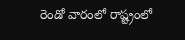రెండో వారంలో రాష్ట్రంలో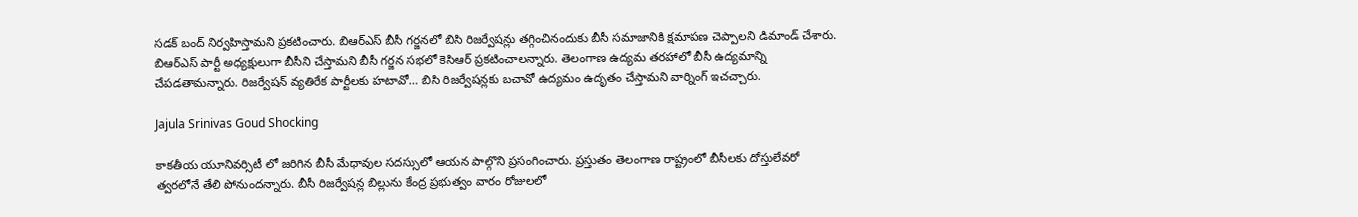సడక్ బంద్ నిర్వహిస్తామ‌ని ప్ర‌క‌టించారు. బిఆర్ఎస్ బీసీ గర్జనలో బిసి రిజర్వేషన్లు తగ్గించినందుకు బీసీ సమాజానికి క్షమాపణ చెప్పాలని డిమాండ్ చేశారు. బిఆర్ఎస్ పార్టీ అధ్యక్షులుగా బీసీని చేస్తామని బీసీ గర్జన సభలో కెసిఆర్ ప్రకటించాల‌న్నారు. తెలంగాణ ఉద్యమ తరహాలో బీసీ ఉద్యమాన్ని చేపడతామ‌న్నారు. రిజర్వేషన్ వ్యతిరేక పార్టీలకు హటావో… బిసి రిజర్వేషన్లకు బచావో ఉద్యమం ఉదృతం చేస్తామ‌ని వార్నింగ్ ఇచ‌చ్చారు.

Jajula Srinivas Goud Shocking

కాకతీయ యూనివర్సిటీ లో జరిగిన బీసీ మేధావుల సదస్సులో ఆయ‌న పాల్గొని ప్ర‌సంగించారు. ప్రస్తుతం తెలంగాణ రాష్ట్రంలో బీసీలకు దోస్తులేవరో త్వరలోనే తేలి పోనుందన్నారు. బీసీ రిజర్వేషన్ల బిల్లును కేంద్ర ప్రభుత్వం వారం రోజుల‌లో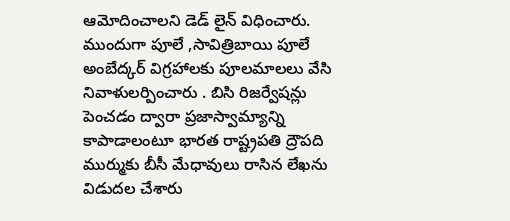ఆమోదించాల‌ని డెడ్ లైన్ విధించారు. ముందుగా పూలే ,సావిత్రిబాయి పూలే అంబేద్కర్ విగ్రహాలకు పూలమాలలు వేసి నివాళులర్పించారు . బిసి రిజర్వేషన్లు పెంచడం ద్వారా ప్రజాస్వామ్యాన్ని కాపాడాలంటూ భారత రాష్ట్రపతి ద్రౌపది ముర్ముకు బీసీ మేధావులు రాసిన లేఖను విడుదల చేశారు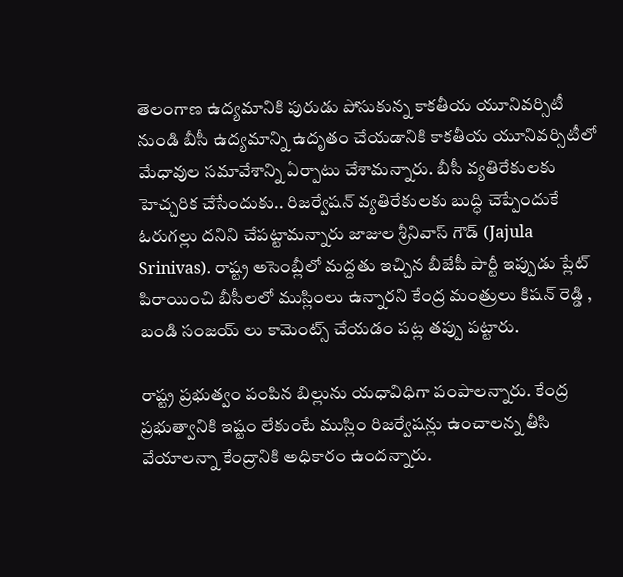తెలంగాణ ఉద్యమానికి పురుడు పోసుకున్న కాకతీయ యూనివర్సిటీ నుండి బీసీ ఉద్యమాన్ని ఉదృతం చేయడానికి కాకతీయ యూనివర్సిటీలో మేధావుల సమావేశాన్ని ఏర్పాటు చేశామన్నారు. బీసీ వ్యతిరేకులకు హెచ్చరిక చేసేందుకు.. రిజర్వేషన్ వ్యతిరేకులకు బుద్ధి చెప్పేందుకే ఓరుగల్లు ద‌నిని చేప‌ట్టామ‌న్నారు జాజుల శ్రీ‌నివాస్ గౌడ్ (Jajula Srinivas). రాష్ట్ర అసెంబ్లీలో మద్దతు ఇచ్చిన బీజేపీ పార్టీ ఇప్పుడు ప్లేట్ పిరాయించి బీసీలలో ముస్లింలు ఉన్నారని కేంద్ర మంత్రులు కిషన్ రెడ్డి , బండి సంజయ్ లు కామెంట్స్ చేయ‌డం ప‌ట్ల త‌ప్పు ప‌ట్టారు.

రాష్ట్ర ప్రభుత్వం పంపిన బిల్లును యధావిధిగా పంపాలన్నారు. కేంద్ర ప్రభుత్వానికి ఇష్టం లేకుంటే ముస్లిం రిజర్వేషన్లు ఉంచాలన్న తీసి వేయాలన్నా కేంద్రానికి అధికారం ఉందన్నారు.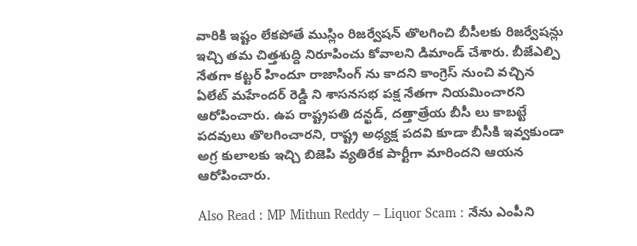వారికి ఇష్టం లేకపోతే ముస్లిం రిజర్వేషన్ తొలగించి బీసీలకు రిజర్వేషన్లు ఇచ్చి త‌మ చిత్త‌శుద్ది నిరూపించు కోవాల‌ని డిమాండ్ చేశారు. బీజేఎల్పి నేతగా కట్టర్ హిందూ రాజాసింగ్ ను కాదని కాంగ్రెస్ నుంచి వచ్చిన ఏలేట్ మహేందర్ రెడ్డి ని శాసనసభ పక్ష నేతగా నియమించారని ఆరోపించారు. ఉప రాష్ట్రపతి దన్ఖడ్, దత్తాత్రేయ బీసీ లు కాబట్టే పదవులు తొలగించారని, రాష్ట్ర అధ్యక్ష పదవి కూడా బీసీకి ఇవ్వకుండా అగ్ర కులాలకు ఇచ్చి బిజెపి వ్యతిరేక పార్టీగా మారిందని ఆయన ఆరోపించారు.

Also Read : MP Mithun Reddy – Liquor Scam : నేను ఎంపీని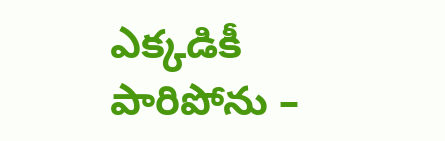ఎక్క‌డికీ పారిపోను –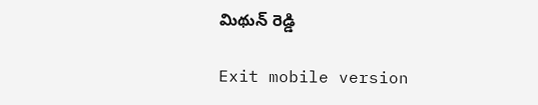మిథున్ రెడ్డి

Exit mobile version